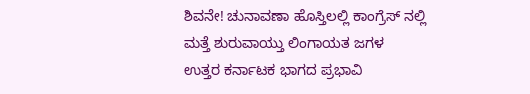ಶಿವನೇ! ಚುನಾವಣಾ ಹೊಸ್ತಿಲಲ್ಲಿ ಕಾಂಗ್ರೆಸ್ ನಲ್ಲಿ ಮತ್ತೆ ಶುರುವಾಯ್ತು ಲಿಂಗಾಯತ ಜಗಳ
ಉತ್ತರ ಕರ್ನಾಟಕ ಭಾಗದ ಪ್ರಭಾವಿ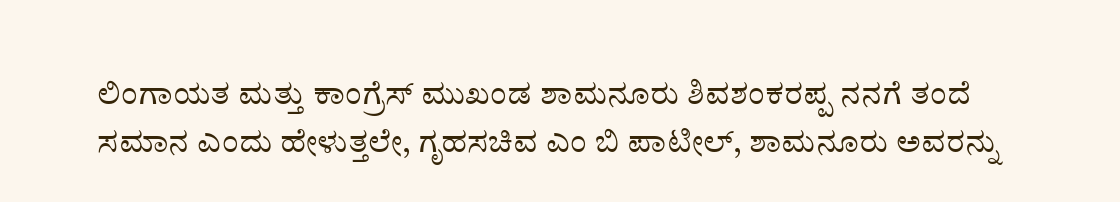ಲಿಂಗಾಯತ ಮತ್ತು ಕಾಂಗ್ರೆಸ್ ಮುಖಂಡ ಶಾಮನೂರು ಶಿವಶಂಕರಪ್ಪ ನನಗೆ ತಂದೆ ಸಮಾನ ಎಂದು ಹೇಳುತ್ತಲೇ, ಗೃಹಸಚಿವ ಎಂ ಬಿ ಪಾಟೀಲ್, ಶಾಮನೂರು ಅವರನ್ನು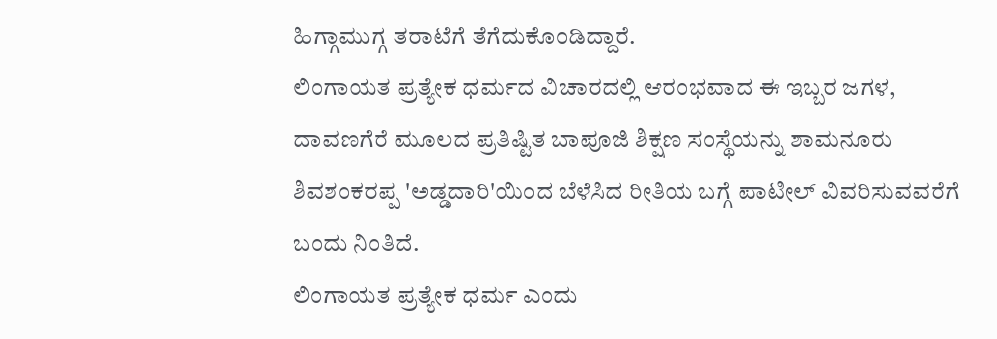ಹಿಗ್ಗಾಮುಗ್ಗ ತರಾಟೆಗೆ ತೆಗೆದುಕೊಂಡಿದ್ದಾರೆ.
ಲಿಂಗಾಯತ ಪ್ರತ್ಯೇಕ ಧರ್ಮದ ವಿಚಾರದಲ್ಲಿ ಆರಂಭವಾದ ಈ ಇಬ್ಬರ ಜಗಳ, ದಾವಣಗೆರೆ ಮೂಲದ ಪ್ರತಿಷ್ಟಿತ ಬಾಪೂಜಿ ಶಿಕ್ಷಣ ಸಂಸ್ಥೆಯನ್ನು ಶಾಮನೂರು ಶಿವಶಂಕರಪ್ಪ 'ಅಡ್ಡದಾರಿ'ಯಿಂದ ಬೆಳೆಸಿದ ರೀತಿಯ ಬಗ್ಗೆ ಪಾಟೀಲ್ ವಿವರಿಸುವವರೆಗೆ ಬಂದು ನಿಂತಿದೆ.
ಲಿಂಗಾಯತ ಪ್ರತ್ಯೇಕ ಧರ್ಮ ಎಂದು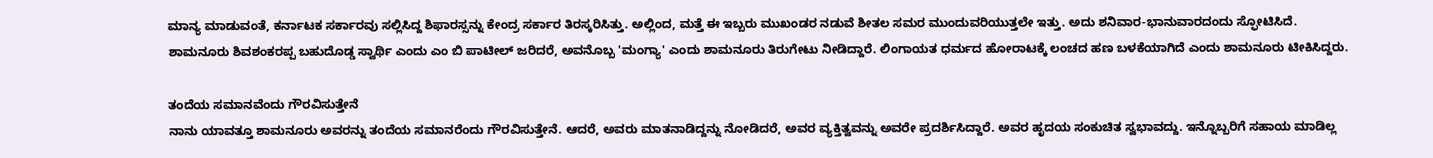ಮಾನ್ಯ ಮಾಡುವಂತೆ, ಕರ್ನಾಟಕ ಸರ್ಕಾರವು ಸಲ್ಲಿಸಿದ್ದ ಶಿಫಾರಸ್ಸನ್ನು ಕೇಂದ್ರ ಸರ್ಕಾರ ತಿರಸ್ಕರಿಸಿತ್ತು. ಅಲ್ಲಿಂದ, ಮತ್ತೆ ಈ ಇಬ್ಬರು ಮುಖಂಡರ ನಡುವೆ ಶೀತಲ ಸಮರ ಮುಂದುವರಿಯುತ್ತಲೇ ಇತ್ತು. ಅದು ಶನಿವಾರ-ಭಾನುವಾರದಂದು ಸ್ಫೋಟಿಸಿದೆ.
ಶಾಮನೂರು ಶಿವಶಂಕರಪ್ಪ ಬಹುದೊಡ್ಡ ಸ್ವಾರ್ಥಿ ಎಂದು ಎಂ ಬಿ ಪಾಟೀಲ್ ಜರಿದರೆ, ಅವನೊಬ್ಬ 'ಮಂಗ್ಯಾ' ಎಂದು ಶಾಮನೂರು ತಿರುಗೇಟು ನೀಡಿದ್ದಾರೆ. ಲಿಂಗಾಯತ ಧರ್ಮದ ಹೋರಾಟಕ್ಕೆ ಲಂಚದ ಹಣ ಬಳಕೆಯಾಗಿದೆ ಎಂದು ಶಾಮನೂರು ಟೀಕಿಸಿದ್ದರು.

ತಂದೆಯ ಸಮಾನವೆಂದು ಗೌರವಿಸುತ್ತೇನೆ
ನಾನು ಯಾವತ್ತೂ ಶಾಮನೂರು ಅವರನ್ನು ತಂದೆಯ ಸಮಾನರೆಂದು ಗೌರವಿಸುತ್ತೇನೆ. ಆದರೆ, ಅವರು ಮಾತನಾಡಿದ್ದನ್ನು ನೋಡಿದರೆ, ಅವರ ವ್ಯಕ್ತಿತ್ವವನ್ನು ಅವರೇ ಪ್ರದರ್ಶಿಸಿದ್ದಾರೆ. ಅವರ ಹೃದಯ ಸಂಕುಚಿತ ಸ್ವಭಾವದ್ದು. ಇನ್ನೊಬ್ಬರಿಗೆ ಸಹಾಯ ಮಾಡಿಲ್ಲ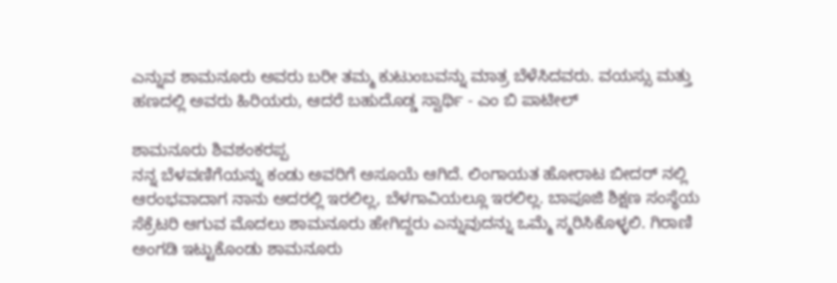ಎನ್ನುವ ಶಾಮನೂರು ಅವರು ಬರೀ ತಮ್ಮ ಕುಟುಂಬವನ್ನು ಮಾತ್ರ ಬೆಳೆಸಿದವರು. ವಯಸ್ಸು ಮತ್ತು ಹಣದಲ್ಲಿ ಅವರು ಹಿರಿಯರು, ಆದರೆ ಬಹುದೊಡ್ಡ ಸ್ವಾರ್ಥಿ - ಎಂ ಬಿ ಪಾಟೀಲ್

ಶಾಮನೂರು ಶಿವಶಂಕರಪ್ಪ
ನನ್ನ ಬೆಳವಣಿಗೆಯನ್ನು ಕಂಡು ಅವರಿಗೆ ಅಸೂಯೆ ಆಗಿದೆ. ಲಿಂಗಾಯತ ಹೋರಾಟ ಬೀದರ್ ನಲ್ಲಿ ಆರಂಭವಾದಾಗ ನಾನು ಅದರಲ್ಲಿ ಇರಲಿಲ್ಲ, ಬೆಳಗಾವಿಯಲ್ಲೂ ಇರಲಿಲ್ಲ. ಬಾಪೂಜಿ ಶಿಕ್ಷಣ ಸಂಸ್ಥೆಯ ಸೆಕ್ರೆಟರಿ ಆಗುವ ಮೊದಲು ಶಾಮನೂರು ಹೇಗಿದ್ದರು ಎನ್ನುವುದನ್ನು ಒಮ್ಮೆ ಸ್ಮರಿಸಿಕೊಳ್ಳಲಿ. ಗಿರಾಣಿ ಅಂಗಡಿ ಇಟ್ಟುಕೊಂಡು ಶಾಮನೂರು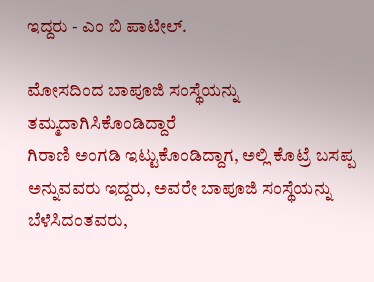ಇದ್ದರು - ಎಂ ಬಿ ಪಾಟೀಲ್.

ಮೋಸದಿಂದ ಬಾಪೂಜಿ ಸಂಸ್ಥೆಯನ್ನು ತಮ್ಮದಾಗಿಸಿಕೊಂಡಿದ್ದಾರೆ
ಗಿರಾಣಿ ಅಂಗಡಿ ಇಟ್ಟುಕೊಂಡಿದ್ದಾಗ, ಅಲ್ಲಿ ಕೊಟ್ರೆ ಬಸಪ್ಪ ಅನ್ನುವವರು ಇದ್ದರು, ಅವರೇ ಬಾಪೂಜಿ ಸಂಸ್ಥೆಯನ್ನು ಬೆಳೆಸಿದಂತವರು,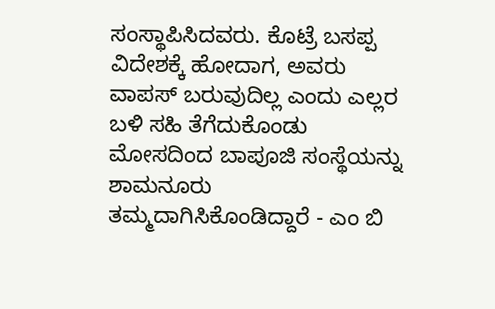ಸಂಸ್ಥಾಪಿಸಿದವರು. ಕೊಟ್ರೆ ಬಸಪ್ಪ ವಿದೇಶಕ್ಕೆ ಹೋದಾಗ, ಅವರು ವಾಪಸ್ ಬರುವುದಿಲ್ಲ ಎಂದು ಎಲ್ಲರ ಬಳಿ ಸಹಿ ತೆಗೆದುಕೊಂಡು ಮೋಸದಿಂದ ಬಾಪೂಜಿ ಸಂಸ್ಥೆಯನ್ನು ಶಾಮನೂರು ತಮ್ಮದಾಗಿಸಿಕೊಂಡಿದ್ದಾರೆ - ಎಂ ಬಿ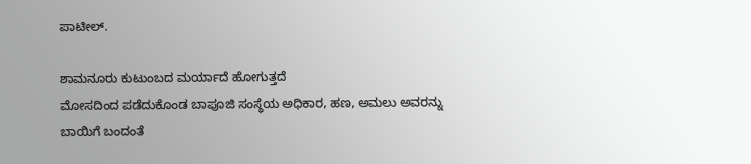ಪಾಟೀಲ್.

ಶಾಮನೂರು ಕುಟುಂಬದ ಮರ್ಯಾದೆ ಹೋಗುತ್ತದೆ
ಮೋಸದಿಂದ ಪಡೆದುಕೊಂಡ ಬಾಪೂಜಿ ಸಂಸ್ಥೆಯ ಅಧಿಕಾರ, ಹಣ, ಅಮಲು ಅವರನ್ನು ಬಾಯಿಗೆ ಬಂದಂತೆ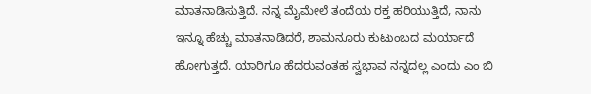ಮಾತನಾಡಿಸುತ್ತಿದೆ. ನನ್ನ ಮೈಮೇಲೆ ತಂದೆಯ ರಕ್ತ ಹರಿಯುತ್ತಿದೆ, ನಾನು ಇನ್ನೂ ಹೆಚ್ಚು ಮಾತನಾಡಿದರೆ, ಶಾಮನೂರು ಕುಟುಂಬದ ಮರ್ಯಾದೆ ಹೋಗುತ್ತದೆ. ಯಾರಿಗೂ ಹೆದರುವಂತಹ ಸ್ವಭಾವ ನನ್ನದಲ್ಲ ಎಂದು ಎಂ ಬಿ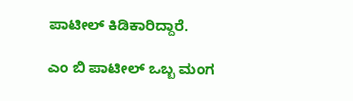ಪಾಟೀಲ್ ಕಿಡಿಕಾರಿದ್ದಾರೆ.

ಎಂ ಬಿ ಪಾಟೀಲ್ ಒಬ್ಬ ಮಂಗ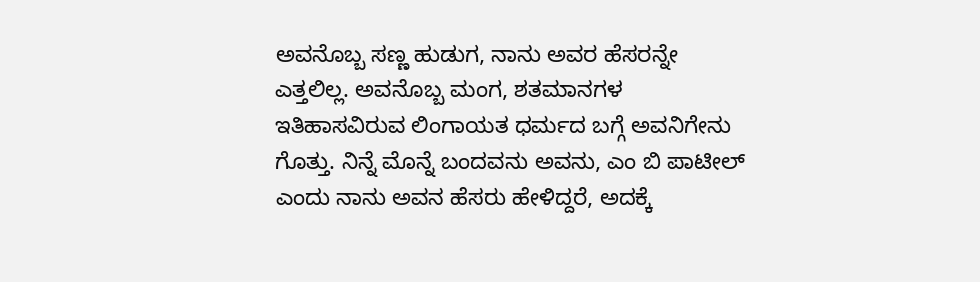ಅವನೊಬ್ಬ ಸಣ್ಣ ಹುಡುಗ, ನಾನು ಅವರ ಹೆಸರನ್ನೇ ಎತ್ತಲಿಲ್ಲ. ಅವನೊಬ್ಬ ಮಂಗ, ಶತಮಾನಗಳ ಇತಿಹಾಸವಿರುವ ಲಿಂಗಾಯತ ಧರ್ಮದ ಬಗ್ಗೆ ಅವನಿಗೇನು ಗೊತ್ತು. ನಿನ್ನೆ ಮೊನ್ನೆ ಬಂದವನು ಅವನು, ಎಂ ಬಿ ಪಾಟೀಲ್ ಎಂದು ನಾನು ಅವನ ಹೆಸರು ಹೇಳಿದ್ದರೆ, ಅದಕ್ಕೆ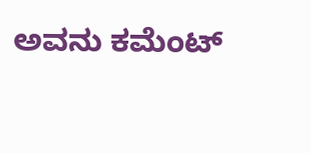ಅವನು ಕಮೆಂಟ್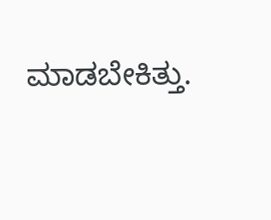ಮಾಡಬೇಕಿತ್ತು.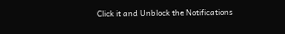Click it and Unblock the Notifications